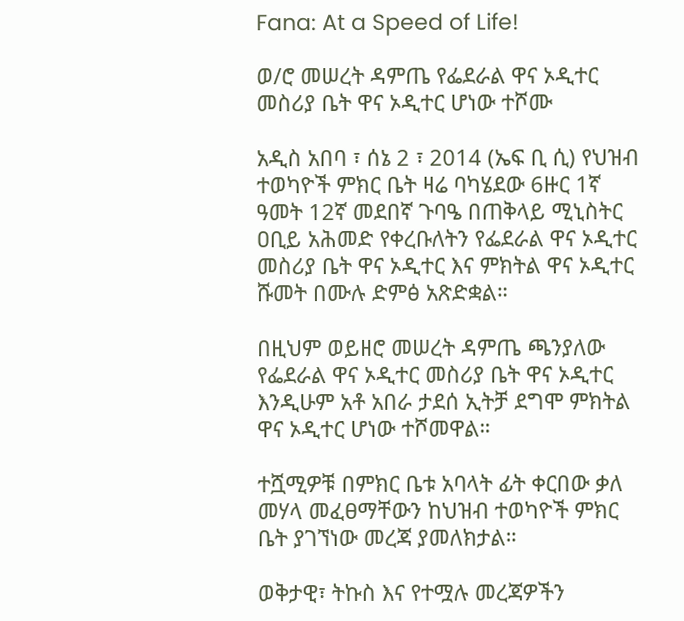Fana: At a Speed of Life!

ወ/ሮ መሠረት ዳምጤ የፌደራል ዋና ኦዲተር መስሪያ ቤት ዋና ኦዲተር ሆነው ተሾሙ

አዲስ አበባ ፣ ሰኔ 2 ፣ 2014 (ኤፍ ቢ ሲ) የህዝብ ተወካዮች ምክር ቤት ዛሬ ባካሄደው 6ዙር 1ኛ ዓመት 12ኛ መደበኛ ጉባዔ በጠቅላይ ሚኒስትር ዐቢይ አሕመድ የቀረቡለትን የፌደራል ዋና ኦዲተር መስሪያ ቤት ዋና ኦዲተር እና ምክትል ዋና ኦዲተር ሹመት በሙሉ ድምፅ አጽድቋል።

በዚህም ወይዘሮ መሠረት ዳምጤ ጫንያለው የፌደራል ዋና ኦዲተር መስሪያ ቤት ዋና ኦዲተር እንዲሁም አቶ አበራ ታደሰ ኢትቻ ደግሞ ምክትል ዋና ኦዲተር ሆነው ተሾመዋል።

ተሿሚዎቹ በምክር ቤቱ አባላት ፊት ቀርበው ቃለ መሃላ መፈፀማቸውን ከህዝብ ተወካዮች ምክር ቤት ያገኘነው መረጃ ያመለክታል።

ወቅታዊ፣ ትኩስ እና የተሟሉ መረጃዎችን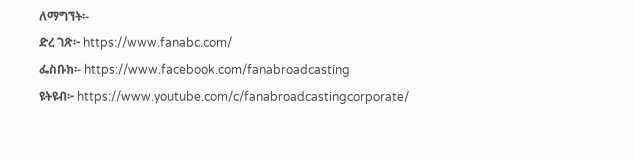ለማግኘት፡-
ድረ ገጽ፦ https://www.fanabc.com/
ፌስቡክ፡- https://www.facebook.com/fanabroadcasting
ዩትዩብ፦ https://www.youtube.com/c/fanabroadcastingcorporate/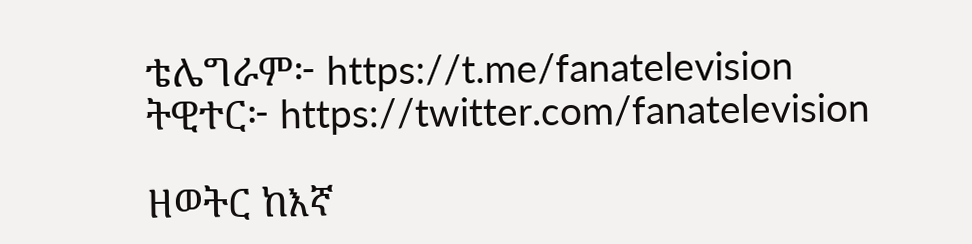ቴሌግራም፦ https://t.me/fanatelevision
ትዊተር፦ https://twitter.com/fanatelevision

ዘወትር ከእኛ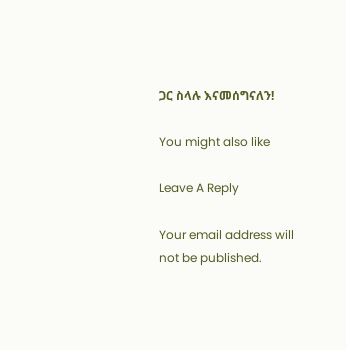ጋር ስላሉ እናመሰግናለን!

You might also like

Leave A Reply

Your email address will not be published.